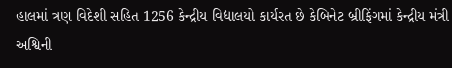હાલમાં ત્રણ વિદેશી સહિત 1256 કેન્દ્રીય વિદ્યાલયો કાર્યરત છે કેબિનેટ બ્રીફિંગમાં કેન્દ્રીય મંત્રી અશ્વિની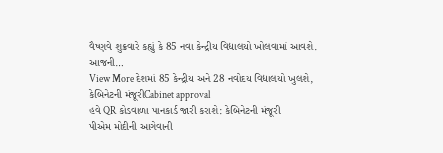વૈષ્ણવે શુક્રવારે કહ્યું કે 85 નવા કેન્દ્રીય વિદ્યાલયો ખોલવામાં આવશે. આજની…
View More દેશમાં 85 કેન્દ્રીય અને 28 નવોદય વિદ્યાલયો ખુલશે, કેબિનેટની મંજૂરીCabinet approval
હવે QR કોડવાળા પાનકાર્ડ જારી કરાશે: કેબિનેટની મંજૂરી
પીએમ મોદીની આગેવાની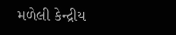મળેલી કેન્દ્રીય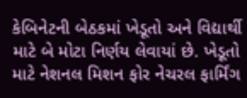કેબિનેટની બેઠકમાં ખેડૂતો અને વિદ્યાર્થી માટે બે મોટા નિર્ણય લેવાયાં છે. ખેડૂતો માટે નેશનલ મિશન ફોર નેચરલ ફાર્મિંગ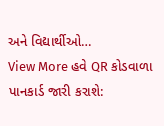અને વિદ્યાર્થીઓ…
View More હવે QR કોડવાળા પાનકાર્ડ જારી કરાશે: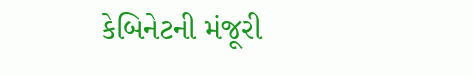કેબિનેટની મંજૂરી